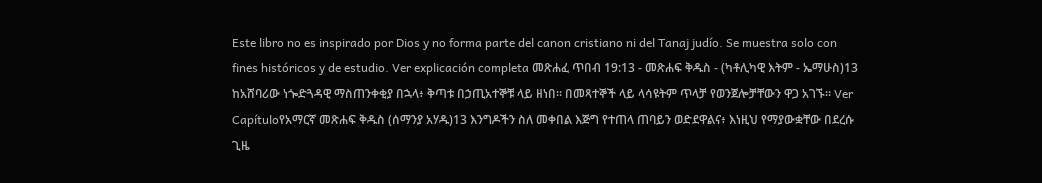Este libro no es inspirado por Dios y no forma parte del canon cristiano ni del Tanaj judío. Se muestra solo con fines históricos y de estudio. Ver explicación completa መጽሐፈ ጥበብ 19:13 - መጽሐፍ ቅዱስ - (ካቶሊካዊ እትም - ኤማሁስ)13 ከአሸባሪው ነጐድጓዳዊ ማስጠንቀቂያ በኋላ፥ ቅጣቱ በኃጢአተኞቹ ላይ ዘነበ። በመጻተኞች ላይ ላሳዩትም ጥላቻ የወንጀሎቻቸውን ዋጋ አገኙ። Ver Capítuloየአማርኛ መጽሐፍ ቅዱስ (ሰማንያ አሃዱ)13 እንግዶችን ስለ መቀበል እጅግ የተጠላ ጠባይን ወድደዋልና፥ እነዚህ የማያውቋቸው በደረሱ ጊዜ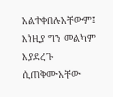አልተቀበሉአቸውም፤ እነዚያ ግን መልካም እያደረጉ ሲጠቅሙአቸው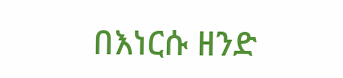በእነርሱ ዘንድ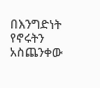በእንግድነት የኖሩትን አስጨንቀው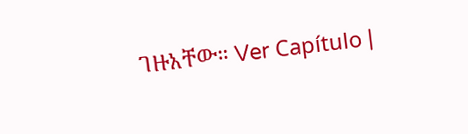ገዙአቸው። Ver Capítulo |